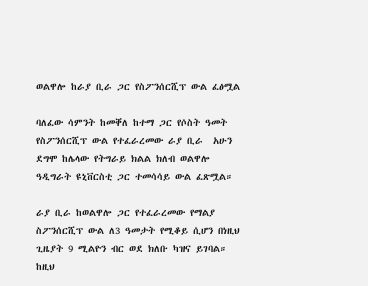ወልዋሎ ከራያ ቢራ ጋር የስፖንሰርሺፕ ውል ፈፅሟል

ባለፈው ሳምንት ከመቐለ ከተማ ጋር የሶስት ዓመት የስፖንሰርሺፕ ውል የተፈራረመው ራያ ቢራ  አሁን ደግሞ ከሌላው የትግራይ ክልል ክለብ ወልዋሎ ዓዲግራት ዩኒቨርስቲ ጋር ተመሳሳይ ውል ፈጽሟል።

ራያ ቢራ ከወልዋሎ ጋር የተፈራረመው የማልያ ስፖንሰርሺፕ ውል ለ3 ዓመታት የሚቆይ ሲሆን በነዚህ ጊዜያት 9 ሚልዮን ብር ወደ ክለቡ ካዝና ይገባል። ከዚህ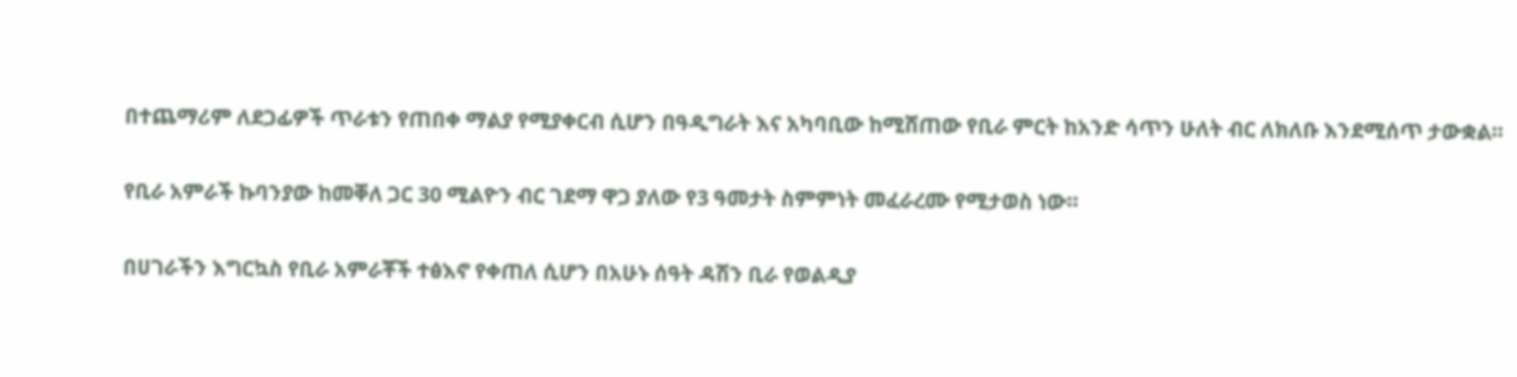በተጨማሪም ለደጋፊዎች ጥራቱን የጠበቀ ማልያ የሚያቀርብ ሲሆን በዓዲግራት እና አካባቢው ከሚሸጠው የቢራ ምርት ከአንድ ሳጥን ሁለት ብር ለክለቡ እንደሚሰጥ ታውቋል።

የቢራ አምራች ኩባንያው ከመቐለ ጋር 30 ሚልዮን ብር ገደማ ዋጋ ያለው የ3 ዓመታት ስምምነት መፈራረሙ የሚታወስ ነው።

በሀገራችን እግርኳስ የቢራ አምራቾች ተፅእኖ የቀጠለ ሲሆን በአሁኑ ሰዓት ዳሽን ቢራ የወልዲያ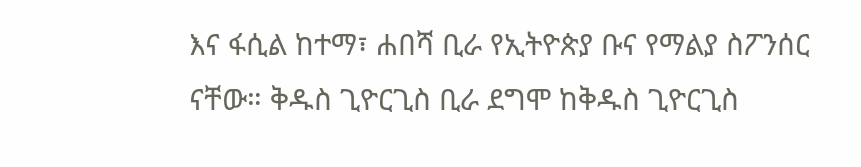እና ፋሲል ከተማ፣ ሐበሻ ቢራ የኢትዮጵያ ቡና የማልያ ስፖንሰር ናቸው። ቅዱስ ጊዮርጊስ ቢራ ደግሞ ከቅዱስ ጊዮርጊስ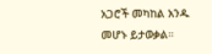አጋሮች መካከል አንዱ መሆኑ ይታወቃል።